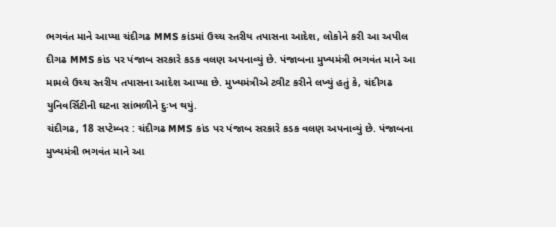ભગવંત માને આપ્યા ચંદીગઢ MMS કાંડમાં ઉચ્ચ સ્તરીય તપાસના આદેશ, લોકોને કરી આ અપીલ
દીગઢ MMS કાંડ પર પંજાબ સરકારે કડક વલણ અપનાવ્યું છે. પંજાબના મુખ્યમંત્રી ભગવંત માને આ મામલે ઉચ્ચ સ્તરીય તપાસના આદેશ આપ્યા છે. મુખ્યમંત્રીએ ટ્વીટ કરીને લખ્યું હતું કે, ચંદીગઢ યુનિવર્સિટીની ઘટના સાંભળીને દુઃખ થયું.
ચંદીગઢ, 18 સપ્ટેમ્બર : ચંદીગઢ MMS કાંડ પર પંજાબ સરકારે કડક વલણ અપનાવ્યું છે. પંજાબના મુખ્યમંત્રી ભગવંત માને આ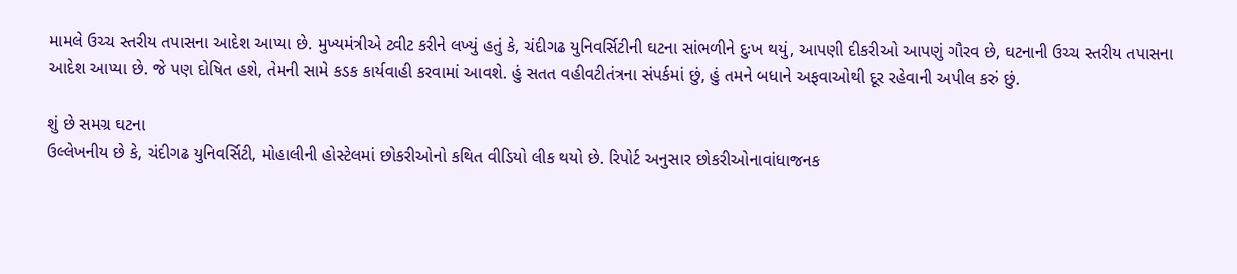મામલે ઉચ્ચ સ્તરીય તપાસના આદેશ આપ્યા છે. મુખ્યમંત્રીએ ટ્વીટ કરીને લખ્યું હતું કે, ચંદીગઢ યુનિવર્સિટીની ઘટના સાંભળીને દુઃખ થયું, આપણી દીકરીઓ આપણું ગૌરવ છે, ઘટનાની ઉચ્ચ સ્તરીય તપાસના આદેશ આપ્યા છે. જે પણ દોષિત હશે, તેમની સામે કડક કાર્યવાહી કરવામાં આવશે. હું સતત વહીવટીતંત્રના સંપર્કમાં છું, હું તમને બધાને અફવાઓથી દૂર રહેવાની અપીલ કરું છું.

શું છે સમગ્ર ઘટના
ઉલ્લેખનીય છે કે, ચંદીગઢ યુનિવર્સિટી, મોહાલીની હોસ્ટેલમાં છોકરીઓનો કથિત વીડિયો લીક થયો છે. રિપોર્ટ અનુસાર છોકરીઓનાવાંધાજનક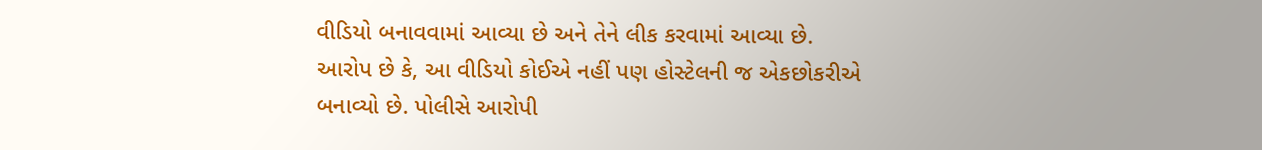વીડિયો બનાવવામાં આવ્યા છે અને તેને લીક કરવામાં આવ્યા છે.
આરોપ છે કે, આ વીડિયો કોઈએ નહીં પણ હોસ્ટેલની જ એકછોકરીએ બનાવ્યો છે. પોલીસે આરોપી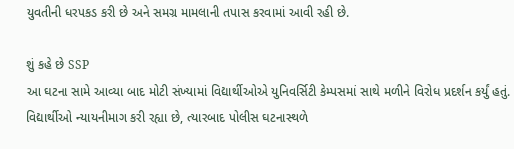યુવતીની ધરપકડ કરી છે અને સમગ્ર મામલાની તપાસ કરવામાં આવી રહી છે.

શું કહે છે SSP
આ ઘટના સામે આવ્યા બાદ મોટી સંખ્યામાં વિદ્યાર્થીઓએ યુનિવર્સિટી કેમ્પસમાં સાથે મળીને વિરોધ પ્રદર્શન કર્યું હતું. વિદ્યાર્થીઓ ન્યાયનીમાગ કરી રહ્યા છે, ત્યારબાદ પોલીસ ઘટનાસ્થળે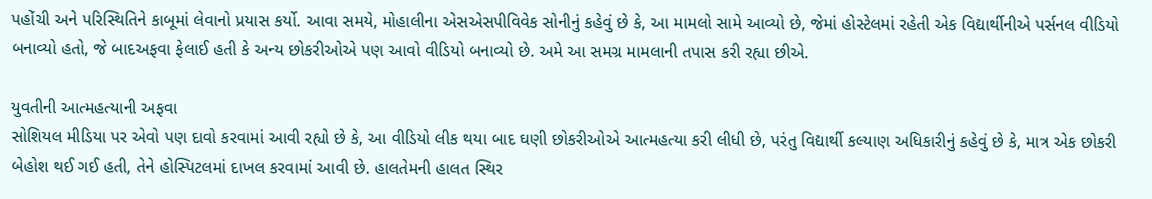પહોંચી અને પરિસ્થિતિને કાબૂમાં લેવાનો પ્રયાસ કર્યો. આવા સમયે, મોહાલીના એસએસપીવિવેક સોનીનું કહેવું છે કે, આ મામલો સામે આવ્યો છે, જેમાં હોસ્ટેલમાં રહેતી એક વિદ્યાર્થીનીએ પર્સનલ વીડિયો બનાવ્યો હતો, જે બાદઅફવા ફેલાઈ હતી કે અન્ય છોકરીઓએ પણ આવો વીડિયો બનાવ્યો છે. અમે આ સમગ્ર મામલાની તપાસ કરી રહ્યા છીએ.

યુવતીની આત્મહત્યાની અફવા
સોશિયલ મીડિયા પર એવો પણ દાવો કરવામાં આવી રહ્યો છે કે, આ વીડિયો લીક થયા બાદ ઘણી છોકરીઓએ આત્મહત્યા કરી લીધી છે, પરંતુ વિદ્યાર્થી કલ્યાણ અધિકારીનું કહેવું છે કે, માત્ર એક છોકરી બેહોશ થઈ ગઈ હતી, તેને હોસ્પિટલમાં દાખલ કરવામાં આવી છે. હાલતેમની હાલત સ્થિર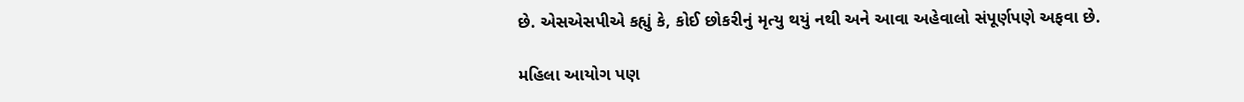છે. એસએસપીએ કહ્યું કે, કોઈ છોકરીનું મૃત્યુ થયું નથી અને આવા અહેવાલો સંપૂર્ણપણે અફવા છે.

મહિલા આયોગ પણ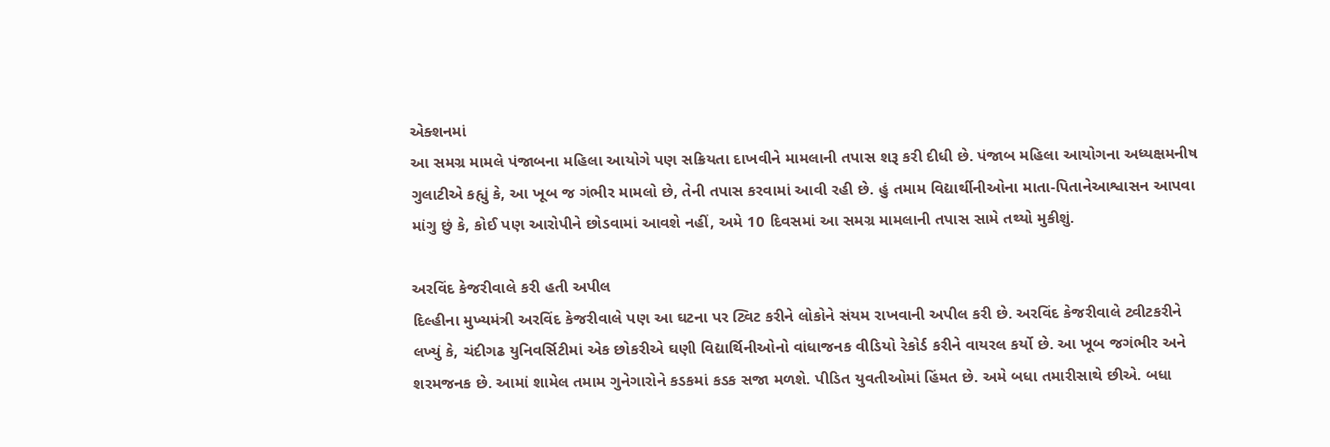એક્શનમાં
આ સમગ્ર મામલે પંજાબના મહિલા આયોગે પણ સક્રિયતા દાખવીને મામલાની તપાસ શરૂ કરી દીધી છે. પંજાબ મહિલા આયોગના અધ્યક્ષમનીષ ગુલાટીએ કહ્યું કે, આ ખૂબ જ ગંભીર મામલો છે, તેની તપાસ કરવામાં આવી રહી છે. હું તમામ વિદ્યાર્થીનીઓના માતા-પિતાનેઆશ્વાસન આપવા માંગુ છું કે, કોઈ પણ આરોપીને છોડવામાં આવશે નહીં, અમે 10 દિવસમાં આ સમગ્ર મામલાની તપાસ સામે તથ્યો મુકીશું.

અરવિંદ કેજરીવાલે કરી હતી અપીલ
દિલ્હીના મુખ્યમંત્રી અરવિંદ કેજરીવાલે પણ આ ઘટના પર ટ્વિટ કરીને લોકોને સંયમ રાખવાની અપીલ કરી છે. અરવિંદ કેજરીવાલે ટ્વીટકરીને લખ્યું કે, ચંદીગઢ યુનિવર્સિટીમાં એક છોકરીએ ઘણી વિદ્યાર્થિનીઓનો વાંધાજનક વીડિયો રેકોર્ડ કરીને વાયરલ કર્યો છે. આ ખૂબ જગંભીર અને શરમજનક છે. આમાં શામેલ તમામ ગુનેગારોને કડકમાં કડક સજા મળશે. પીડિત યુવતીઓમાં હિંમત છે. અમે બધા તમારીસાથે છીએ. બધા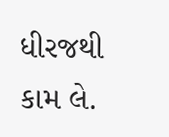ધીરજથી કામ લે.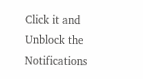Click it and Unblock the Notifications